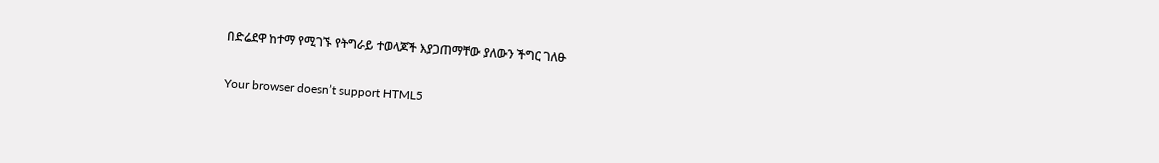በድሬደዋ ከተማ የሚገኙ የትግራይ ተወላጆች እያጋጠማቸው ያለውን ችግር ገለፁ

Your browser doesn’t support HTML5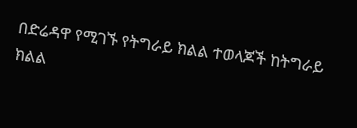በድሬዳዋ የሚገኙ የትግራይ ክልል ተወላጆች ከትግራይ ክልል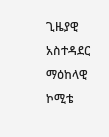ጊዜያዊ አስተዳደር ማዕከላዊ ኮሚቴ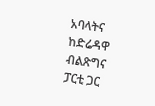አባላትና ከድሬዳዋ ብልጽግና ፓርቲ ጋር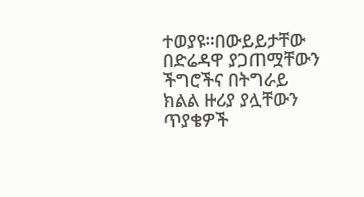ተወያዩ።በውይይታቸው በድሬዳዋ ያጋጠሟቸውን ችግሮችና በትግራይ ክልል ዙሪያ ያሏቸውን ጥያቄዎች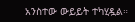አንስተው ውይይት ተካሂዷል።